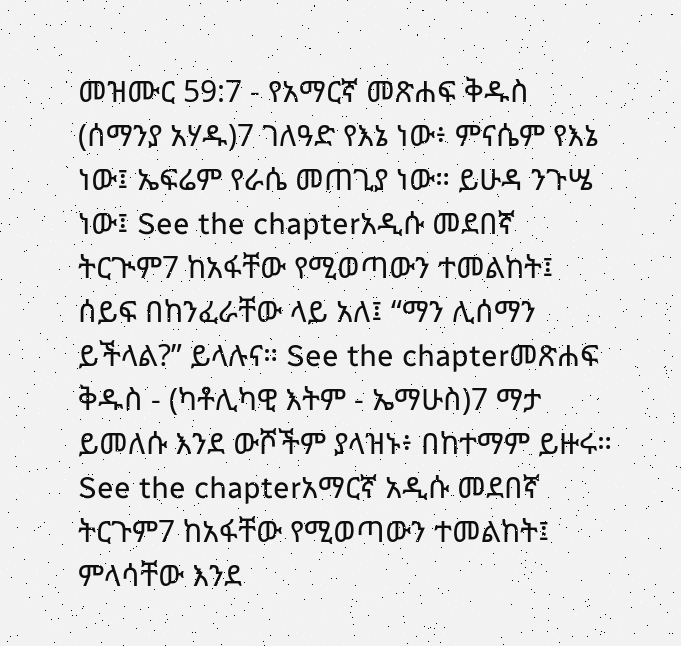መዝሙር 59:7 - የአማርኛ መጽሐፍ ቅዱስ (ሰማንያ አሃዱ)7 ገለዓድ የእኔ ነው፥ ምናሴም የእኔ ነው፤ ኤፍሬም የራሴ መጠጊያ ነው። ይሁዳ ንጉሤ ነው፤ See the chapterአዲሱ መደበኛ ትርጒም7 ከአፋቸው የሚወጣውን ተመልከት፤ ሰይፍ በከንፈራቸው ላይ አለ፤ “ማን ሊሰማን ይችላል?” ይላሉና። See the chapterመጽሐፍ ቅዱስ - (ካቶሊካዊ እትም - ኤማሁስ)7 ማታ ይመለሱ እንደ ውሾችም ያላዝኑ፥ በከተማም ይዙሩ። See the chapterአማርኛ አዲሱ መደበኛ ትርጉም7 ከአፋቸው የሚወጣውን ተመልከት፤ ምላሳቸው እንደ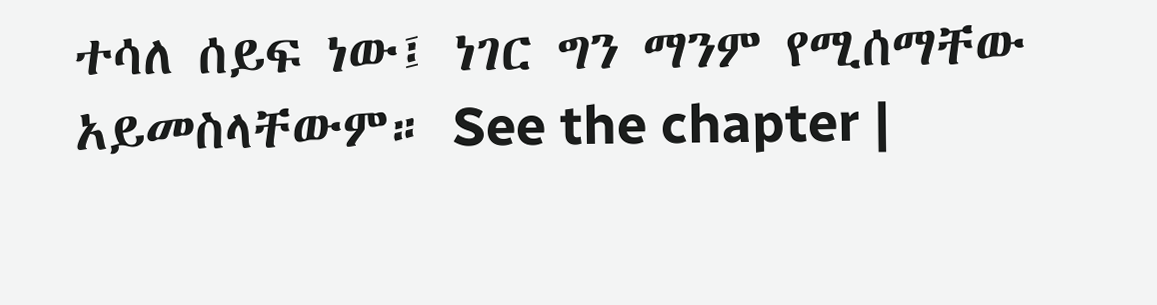ተሳለ ሰይፍ ነው፤ ነገር ግን ማንም የሚሰማቸው አይመስላቸውም። See the chapter |